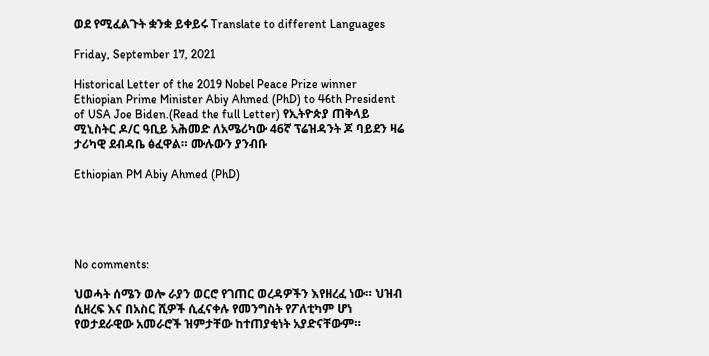ወደ የሚፈልጉት ቋንቋ ይቀይሩ Translate to different Languages

Friday, September 17, 2021

Historical Letter of the 2019 Nobel Peace Prize winner Ethiopian Prime Minister Abiy Ahmed (PhD) to 46th President of USA Joe Biden.(Read the full Letter) የኢትዮጵያ ጠቅላይ ሚኒስትር ዶ/ር ዓቢይ አሕመድ ለአሜሪካው 46ኛ ፕሬዝዳንት ጆ ባይደን ዛሬ ታሪካዊ ደብዳቤ ፅፈዋል። ሙሉውን ያንብቡ

Ethiopian PM Abiy Ahmed (PhD)





No comments:

ህወሓት ሰሜን ወሎ ራያን ወርሮ የገጠር ወረዳዎችን እየዘረፈ ነው። ህዝብ ሲዘረፍ እና በአስር ሺዎች ሲፈናቀሉ የመንግስት የፖለቲካም ሆነ የወታደራዊው አመራሮች ዝምታቸው ከተጠያቂነት አያድናቸውም።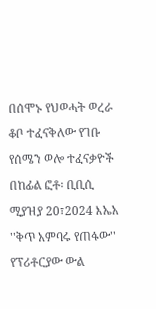በሰሞኑ የህወሓት ወረራ ቆቦ ተፈናቅለው የገቡ የሰሜን ወሎ ተፈናቃዮች  በከፊል ፎቶ፡ ቢቢሲ ሚያዝያ 20፣2024 እኤአ ''ቅጥ አምባሩ የጠፋው'' የፕሪቶርያው ውል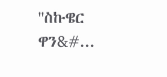''ስኩዌር ዋን&#...